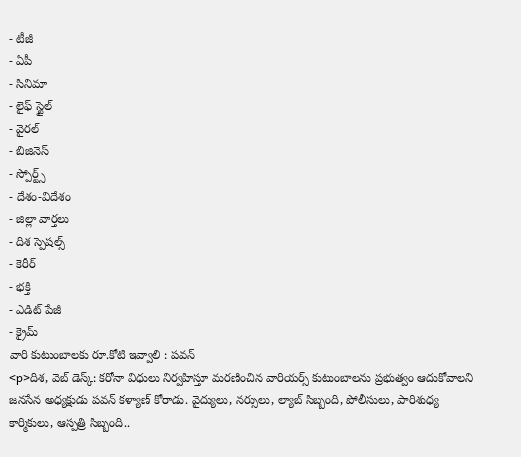- టీజీ
- ఏపీ
- సినిమా
- లైఫ్ స్టైల్
- వైరల్
- బిజినెస్
- స్పోర్ట్స్
- దేశం-విదేశం
- జిల్లా వార్తలు
- దిశ స్పెషల్స్
- కెరీర్
- భక్తి
- ఎడిట్ పేజీ
- క్రైమ్
వారి కుటుంబాలకు రూ.కోటి ఇవ్వాలి : పవన్
<p>దిశ, వెబ్ డెస్క్: కరోనా విధులు నిర్వహిస్తూ మరణించిన వారియర్స్ కుటుంబాలను ప్రభుత్వం ఆదుకోవాలని జనసేన అధ్యక్షుడు పవన్ కళ్యాణ్ కోరాడు. వైద్యులు, నర్సులు, ల్యాబ్ సిబ్బంది, పోలీసులు, పారిశుధ్య కార్మికులు, ఆస్పత్రి సిబ్బంది..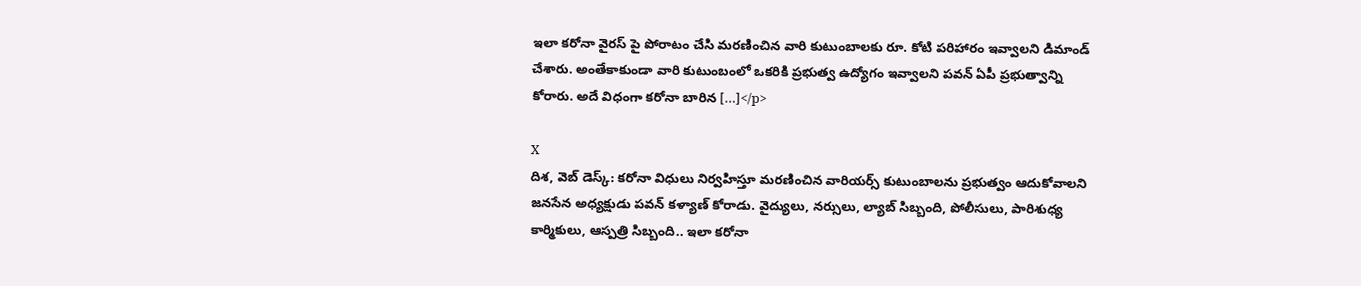ఇలా కరోనా వైరస్ పై పోరాటం చేసి మరణించిన వారి కుటుంబాలకు రూ. కోటి పరిహారం ఇవ్వాలని డిమాండ్ చేశారు. అంతేకాకుండా వారి కుటుంబంలో ఒకరికి ప్రభుత్వ ఉద్యోగం ఇవ్వాలని పవన్ ఏపీ ప్రభుత్వాన్ని కోరారు. అదే విధంగా కరోనా బారిన […]</p>

X
దిశ, వెబ్ డెస్క్: కరోనా విధులు నిర్వహిస్తూ మరణించిన వారియర్స్ కుటుంబాలను ప్రభుత్వం ఆదుకోవాలని జనసేన అధ్యక్షుడు పవన్ కళ్యాణ్ కోరాడు. వైద్యులు, నర్సులు, ల్యాబ్ సిబ్బంది, పోలీసులు, పారిశుధ్య కార్మికులు, ఆస్పత్రి సిబ్బంది.. ఇలా కరోనా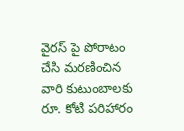వైరస్ పై పోరాటం చేసి మరణించిన వారి కుటుంబాలకు రూ. కోటి పరిహారం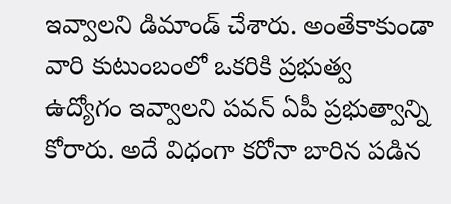ఇవ్వాలని డిమాండ్ చేశారు. అంతేకాకుండా వారి కుటుంబంలో ఒకరికి ప్రభుత్వ ఉద్యోగం ఇవ్వాలని పవన్ ఏపీ ప్రభుత్వాన్ని కోరారు. అదే విధంగా కరోనా బారిన పడిన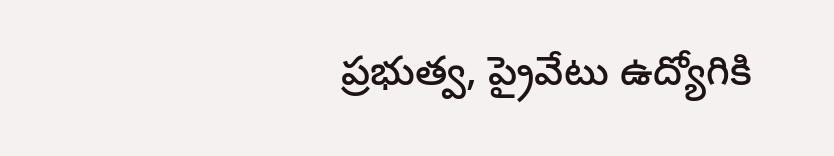ప్రభుత్వ, ప్రైవేటు ఉద్యోగికి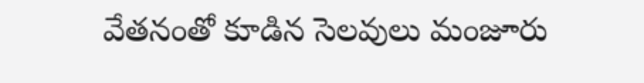వేతనంతో కూడిన సెలవులు మంజూరు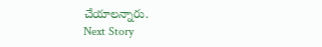చేయాలన్నారు.
Next Story